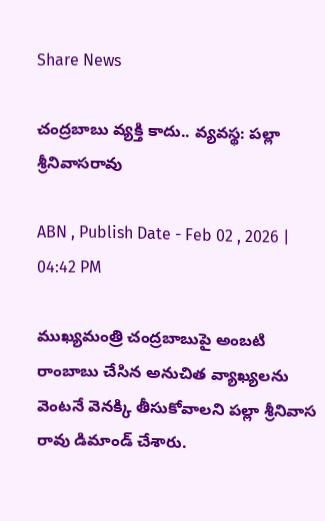Share News

చంద్రబాబు వ్యక్తి కాదు.. వ్యవస్థ: పల్లా శ్రీనివాసరావు

ABN , Publish Date - Feb 02 , 2026 | 04:42 PM

ముఖ్యమంత్రి చంద్రబాబుపై అంబటి రాంబాబు చేసిన అనుచిత వ్యాఖ్యలను వెంటనే వెనక్కి తీసుకోవాలని పల్లా శ్రీనివాస రావు డిమాండ్ చేశారు.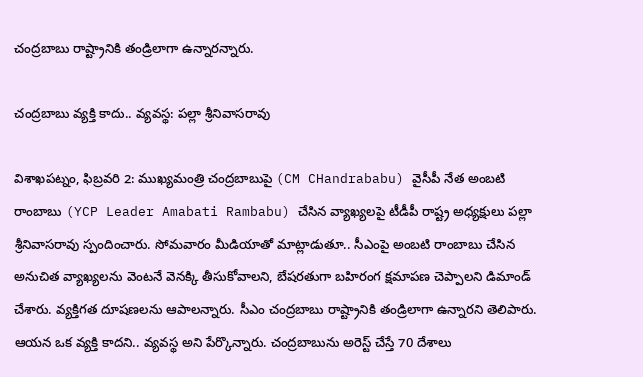చంద్రబాబు రాష్ట్రానికి తండ్రిలాగా ఉన్నారన్నారు.

చంద్రబాబు వ్యక్తి కాదు.. వ్యవస్థ: పల్లా శ్రీనివాసరావు

విశాఖపట్నం, ఫిబ్రవరి 2: ముఖ్యమంత్రి చంద్రబాబుపై (CM CHandrababu) వైసీపీ నేత అంబటి రాంబాబు (YCP Leader Amabati Rambabu) చేసిన వ్యాఖ్యలపై టీడీపీ రాష్ట్ర అధ్యక్షులు పల్లా శ్రీనివాసరావు స్పందించారు. సోమవారం మీడియాతో మాట్లాడుతూ.. సీఎంపై అంబటి రాంబాబు చేసిన అనుచిత వ్యాఖ్యలను వెంటనే వెనక్కి తీసుకోవాలని, బేషరతుగా బహిరంగ క్షమాపణ చెప్పాలని డిమాండ్ చేశారు. వ్యక్తిగత దూషణలను ఆపాలన్నారు. సీఎం చంద్రబాబు రాష్ట్రానికి తండ్రిలాగా ఉన్నారని తెలిపారు. ఆయన ఒక వ్యక్తి కాదని.. వ్యవస్థ అని పేర్కొన్నారు. చంద్రబాబును అరెస్ట్ చేస్తే 70 దేశాలు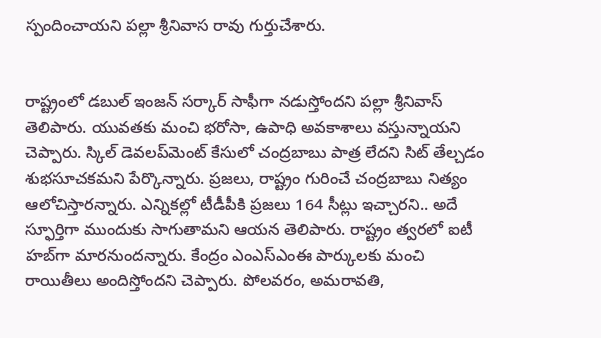స్పందించాయని పల్లా శ్రీనివాస రావు గుర్తుచేశారు.


రాష్ట్రంలో డబుల్ ఇంజన్ సర్కార్ సాఫీగా నడుస్తోందని పల్లా శ్రీనివాస్ తెలిపారు. యువతకు మంచి భరోసా, ఉపాధి అవకాశాలు వస్తున్నాయని చెప్పారు. స్కిల్ డెవలప్‌మెంట్ కేసులో చంద్రబాబు పాత్ర లేదని సిట్ తేల్చడం శుభసూచకమని పేర్కొన్నారు. ప్రజలు, రాష్ట్రం గురించే చంద్రబాబు నిత్యం ఆలోచిస్తారన్నారు. ఎన్నికల్లో టీడీపీకి ప్రజలు 164 సీట్లు ఇచ్చారని.. అదే స్ఫూర్తిగా ముందుకు సాగుతామని ఆయన తెలిపారు. రాష్ట్రం త్వరలో ఐటీ హబ్‌గా మారనుందన్నారు. కేంద్రం ఎంఎస్‌ఎంఈ పార్కులకు మంచి రాయితీలు అందిస్తోందని చెప్పారు. పోలవరం, అమరావతి,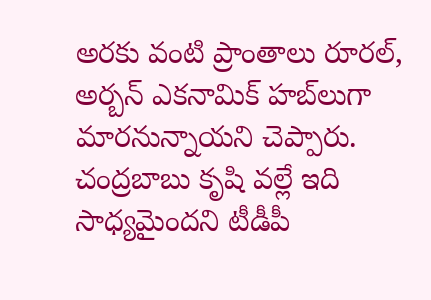అరకు వంటి ప్రాంతాలు రూరల్, అర్బన్ ఎకనామిక్ హబ్‌లుగా మారనున్నాయని చెప్పారు. చంద్రబాబు కృషి వల్లే ఇది సాధ్యమైందని టీడీపీ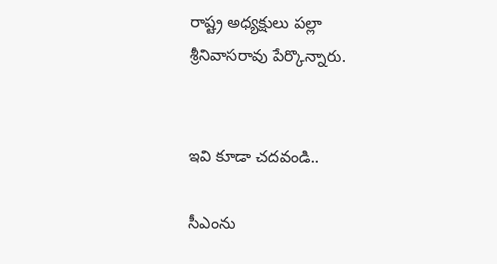రాష్ట్ర అధ్యక్షులు పల్లా శ్రీనివాసరావు పేర్కొన్నారు.


ఇవి కూడా చదవండి..

సీఎంను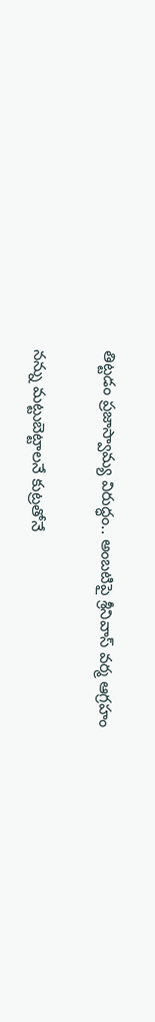తిట్టడం ప్రజాస్వామ్య విరుద్ధం.. అంబటిపై శ్రీనివాస్ వర్మ ఆగ్రహం

నన్ను మట్టుబెట్టాలనే కుట్రతోనే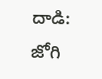దాడి: జోగి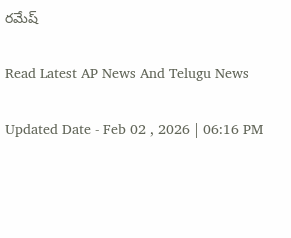రమేష్

Read Latest AP News And Telugu News

Updated Date - Feb 02 , 2026 | 06:16 PM